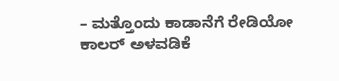– ಮತ್ತೊಂದು ಕಾಡಾನೆಗೆ ರೇಡಿಯೋ ಕಾಲರ್ ಅಳವಡಿಕೆ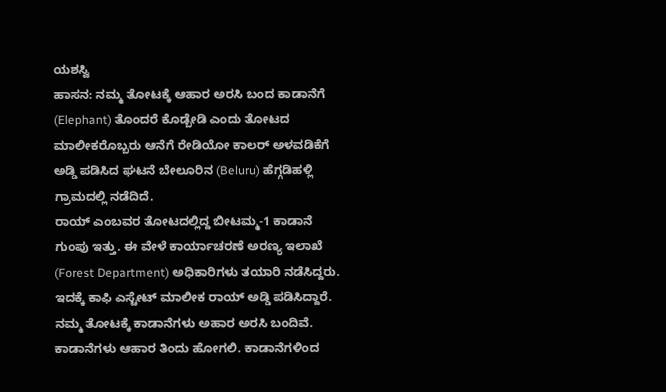ಯಶಸ್ವಿ
ಹಾಸನ: ನಮ್ಮ ತೋಟಕ್ಕೆ ಆಹಾರ ಅರಸಿ ಬಂದ ಕಾಡಾನೆಗೆ (Elephant) ತೊಂದರೆ ಕೊಡ್ಬೇಡಿ ಎಂದು ತೋಟದ ಮಾಲೀಕರೊಬ್ಬರು ಆನೆಗೆ ರೇಡಿಯೋ ಕಾಲರ್ ಅಳವಡಿಕೆಗೆ ಅಡ್ಡಿ ಪಡಿಸಿದ ಘಟನೆ ಬೇಲೂರಿನ (Beluru) ಹೆಗ್ಗಡಿಹಳ್ಲಿ ಗ್ರಾಮದಲ್ಲಿ ನಡೆದಿದೆ.
ರಾಯ್ ಎಂಬವರ ತೋಟದಲ್ಲಿದ್ದ ಬೀಟಮ್ಮ-1 ಕಾಡಾನೆ ಗುಂಪು ಇತ್ತು. ಈ ವೇಳೆ ಕಾರ್ಯಾಚರಣೆ ಅರಣ್ಯ ಇಲಾಖೆ (Forest Department) ಅಧಿಕಾರಿಗಳು ತಯಾರಿ ನಡೆಸಿದ್ದರು. ಇದಕ್ಕೆ ಕಾಫಿ ಎಸ್ಟೇಟ್ ಮಾಲೀಕ ರಾಯ್ ಅಡ್ಡಿ ಪಡಿಸಿದ್ದಾರೆ. ನಮ್ಮ ತೋಟಕ್ಕೆ ಕಾಡಾನೆಗಳು ಅಹಾರ ಅರಸಿ ಬಂದಿವೆ. ಕಾಡಾನೆಗಳು ಆಹಾರ ತಿಂದು ಹೋಗಲಿ. ಕಾಡಾನೆಗಳಿಂದ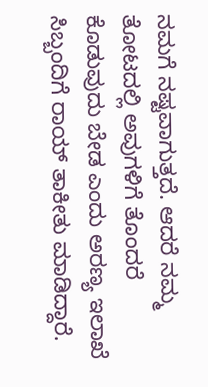ನಮಗೆ ನಷ್ಟವಾಗುತ್ತದೆ. ಆದರೆ ನಮ್ಮ ತೋಟದಲ್ಲಿ ಅವುಗಳಿಗೆ ತೊಂದರೆ ಕೊಡುವುದು ಬೇಡ ಎಂದು ಅರಣ್ಯ ಇಲಾಖೆ ಸಿಬ್ಬಂದಿಗೆ ರಾಯ್ ತಾಕೀತು ಮಾಡಿದ್ದಾರೆ.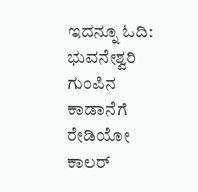ಇದನ್ನೂ ಓದಿ: ಭುವನೇಶ್ವರಿ ಗುಂಪಿನ ಕಾಡಾನೆಗೆ ರೇಡಿಯೋ ಕಾಲರ್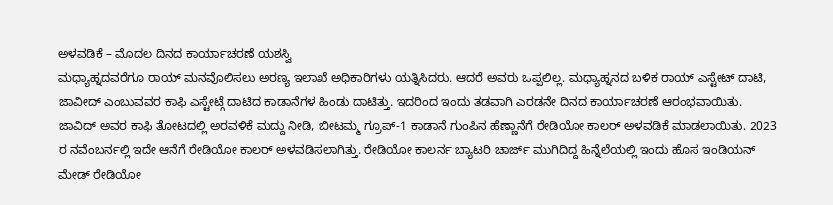ಅಳವಡಿಕೆ – ಮೊದಲ ದಿನದ ಕಾರ್ಯಾಚರಣೆ ಯಶಸ್ವಿ
ಮಧ್ಯಾಹ್ನದವರೆಗೂ ರಾಯ್ ಮನವೊಲಿಸಲು ಅರಣ್ಯ ಇಲಾಖೆ ಅಧಿಕಾರಿಗಳು ಯತ್ನಿಸಿದರು. ಆದರೆ ಅವರು ಒಪ್ಪಲಿಲ್ಲ. ಮಧ್ಯಾಹ್ನನದ ಬಳಿಕ ರಾಯ್ ಎಸ್ಟೇಟ್ ದಾಟಿ, ಜಾವೀದ್ ಎಂಬುವವರ ಕಾಫಿ ಎಸ್ಟೇಟ್ಗೆ ದಾಟಿದ ಕಾಡಾನೆಗಳ ಹಿಂಡು ದಾಟಿತ್ತು. ಇದರಿಂದ ಇಂದು ತಡವಾಗಿ ಎರಡನೇ ದಿನದ ಕಾರ್ಯಾಚರಣೆ ಆರಂಭವಾಯಿತು.
ಜಾವಿದ್ ಅವರ ಕಾಫಿ ತೋಟದಲ್ಲಿ ಅರವಳಿಕೆ ಮದ್ದು ನೀಡಿ, ಬೀಟಮ್ಮ ಗ್ರೂಪ್-1 ಕಾಡಾನೆ ಗುಂಪಿನ ಹೆಣ್ಣಾನೆಗೆ ರೇಡಿಯೋ ಕಾಲರ್ ಅಳವಡಿಕೆ ಮಾಡಲಾಯಿತು. 2023 ರ ನವೆಂಬರ್ನಲ್ಲಿ ಇದೇ ಆನೆಗೆ ರೇಡಿಯೋ ಕಾಲರ್ ಅಳವಡಿಸಲಾಗಿತ್ತು. ರೇಡಿಯೋ ಕಾಲರ್ನ ಬ್ಯಾಟರಿ ಚಾರ್ಜ್ ಮುಗಿದಿದ್ದ ಹಿನ್ನೆಲೆಯಲ್ಲಿ ಇಂದು ಹೊಸ ಇಂಡಿಯನ್ ಮೇಡ್ ರೇಡಿಯೋ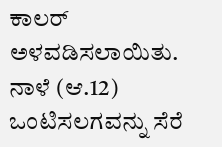ಕಾಲರ್ ಅಳವಡಿಸಲಾಯಿತು. ನಾಳೆ (ಆ.12) ಒಂಟಿಸಲಗವನ್ನು ಸೆರೆ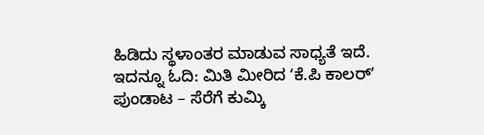ಹಿಡಿದು ಸ್ಥಳಾಂತರ ಮಾಡುವ ಸಾಧ್ಯತೆ ಇದೆ. ಇದನ್ನೂ ಓದಿ: ಮಿತಿ ಮೀರಿದ ʻಕೆ.ಪಿ ಕಾಲರ್ʼ ಪುಂಡಾಟ – ಸೆರೆಗೆ ಕುಮ್ಕಿ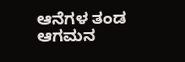ಆನೆಗಳ ತಂಡ ಆಗಮನ